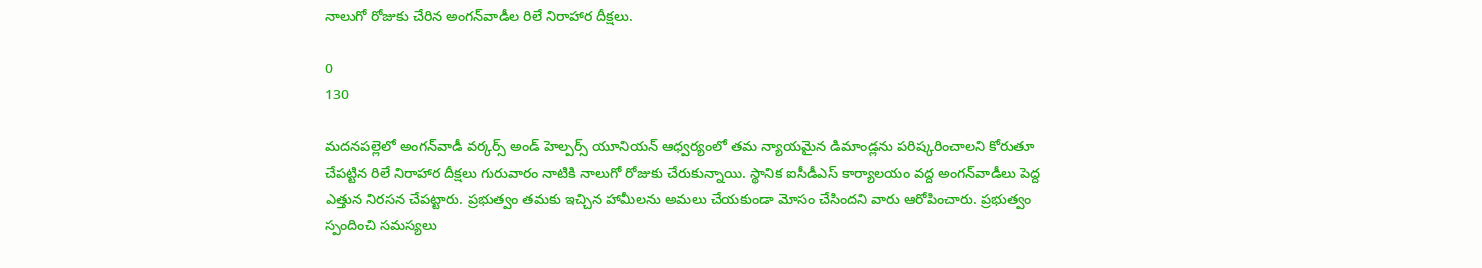నాలుగో రోజుకు చేరిన అంగన్‌వాడీల రిలే నిరాహార దీక్షలు.

0
130

మదనపల్లెలో అంగన్‌వాడీ వర్కర్స్ అండ్ హెల్పర్స్ యూనియన్ ఆధ్వర్యంలో తమ న్యాయమైన డిమాండ్లను పరిష్కరించాలని కోరుతూ చేపట్టిన రిలే నిరాహార దీక్షలు గురువారం నాటికి నాలుగో రోజుకు చేరుకున్నాయి. స్థానిక ఐసీడీఎస్ కార్యాలయం వద్ద అంగన్‌వాడీలు పెద్ద ఎత్తున నిరసన చేపట్టారు. ప్రభుత్వం తమకు ఇచ్చిన హామీలను అమలు చేయకుండా మోసం చేసిందని వారు ఆరోపించారు. ప్రభుత్వం స్పందించి సమస్యలు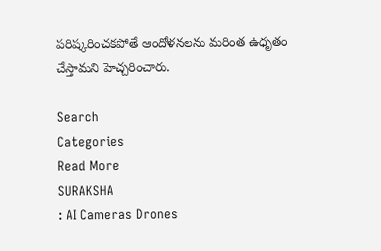పరిష్కరించకపోతే ఆందోళనలను మరింత ఉధృతం చేస్తామని హెచ్చరించారు.

Search
Categories
Read More
SURAKSHA
: AI Cameras Drones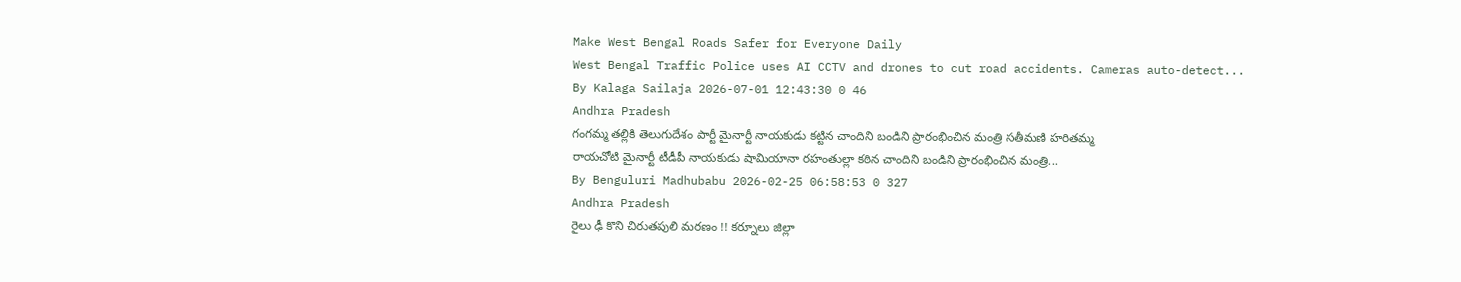Make West Bengal Roads Safer for Everyone Daily
West Bengal Traffic Police uses AI CCTV and drones to cut road accidents. Cameras auto-detect...
By Kalaga Sailaja 2026-07-01 12:43:30 0 46
Andhra Pradesh
గంగమ్మ తల్లికి తెలుగుదేశం పార్టీ మైనార్టీ నాయకుడు కట్టిన చాందిని బండిని ప్రారంభించిన మంత్రి సతీమణి హరితమ్మ
రాయచోటి మైనార్టీ టీడీపీ నాయకుడు షామియానా రహంతుల్లా కఠిన చాందిని బండిని ప్రారంభించిన మంత్రి...
By Benguluri Madhubabu 2026-02-25 06:58:53 0 327
Andhra Pradesh
రైలు ఢీ కొని చిరుతపులి మరణం !! కర్నూలు జిల్లా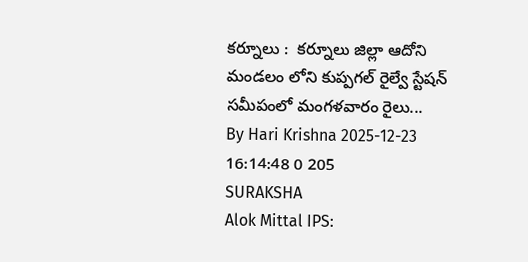కర్నూలు :  కర్నూలు జిల్లా ఆదోని మండలం లోని కుప్పగల్ రైల్వే స్టేషన్ సమీపంలో మంగళవారం రైలు...
By Hari Krishna 2025-12-23 16:14:48 0 205
SURAKSHA
Alok Mittal IPS: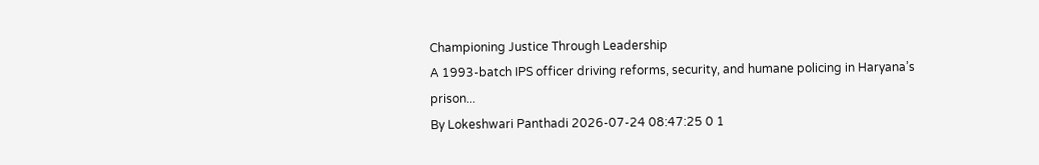Championing Justice Through Leadership
A 1993-batch IPS officer driving reforms, security, and humane policing in Haryana’s prison...
By Lokeshwari Panthadi 2026-07-24 08:47:25 0 1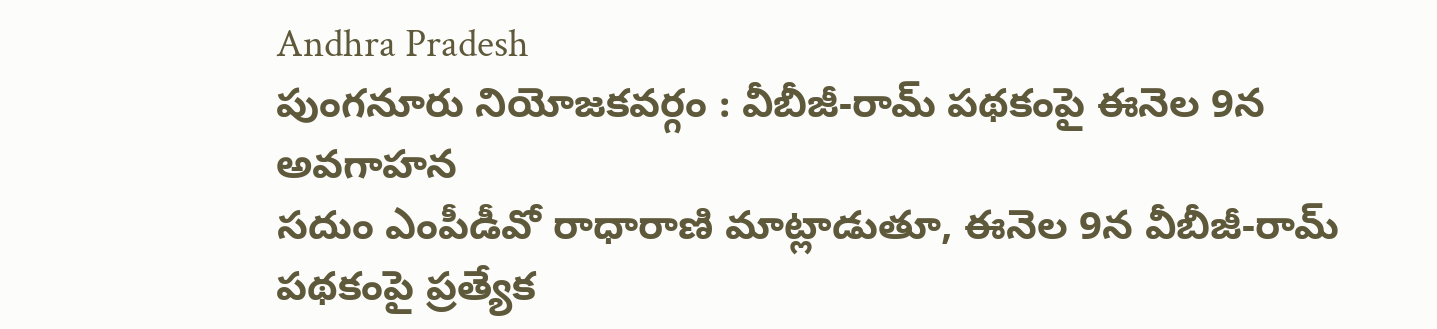Andhra Pradesh
పుంగనూరు నియోజకవర్గం : వీబీజీ-రామ్ పథకంపై ఈనెల 9న అవగాహన
సదుం ఎంపీడీవో రాధారాణి మాట్లాడుతూ, ఈనెల 9న వీబీజీ-రామ్ పథకంపై ప్రత్యేక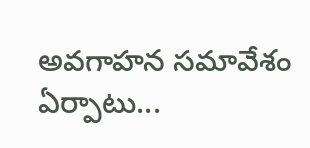అవగాహన సమావేశం ఏర్పాటు...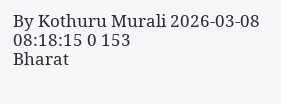By Kothuru Murali 2026-03-08 08:18:15 0 153
Bharat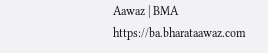Aawaz | BMA https://ba.bharataawaz.com